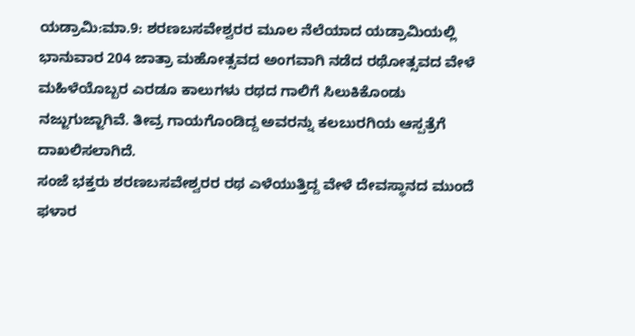ಯಡ್ರಾಮಿ:ಮಾ.9: ಶರಣಬಸವೇಶ್ವರರ ಮೂಲ ನೆಲೆಯಾದ ಯಡ್ರಾಮಿಯಲ್ಲಿ ಭಾನುವಾರ 204 ಜಾತ್ರಾ ಮಹೋತ್ಸವದ ಅಂಗವಾಗಿ ನಡೆದ ರಥೋತ್ಸವದ ವೇಳೆ ಮಹಿಳೆಯೊಬ್ಬರ ಎರಡೂ ಕಾಲುಗಳು ರಥದ ಗಾಲಿಗೆ ಸಿಲುಕಿಕೊಂಡು ನಜ್ಜುಗುಜ್ಜಾಗಿವೆ. ತೀವ್ರ ಗಾಯಗೊಂಡಿದ್ದ ಅವರನ್ನು ಕಲಬುರಗಿಯ ಆಸ್ಪತ್ರೆಗೆ ದಾಖಲಿಸಲಾಗಿದೆ.
ಸಂಜೆ ಭಕ್ತರು ಶರಣಬಸವೇಶ್ವರರ ರಥ ಎಳೆಯುತ್ತಿದ್ದ ವೇಳೆ ದೇವಸ್ಥಾನದ ಮುಂದೆ ಫಳಾರ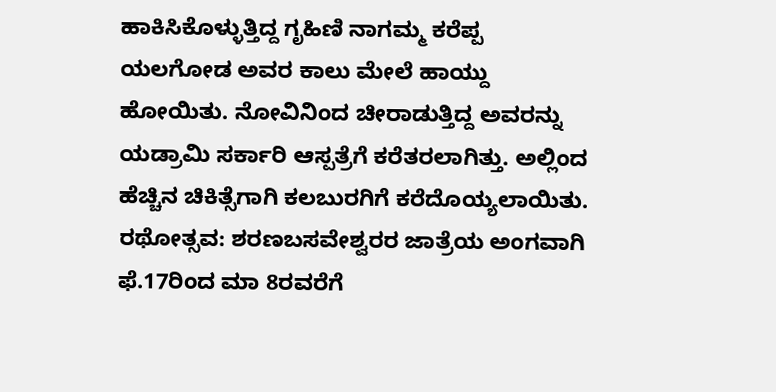ಹಾಕಿಸಿಕೊಳ್ಳುತ್ತಿದ್ದ ಗೃಹಿಣಿ ನಾಗಮ್ಮ ಕರೆಪ್ಪ ಯಲಗೋಡ ಅವರ ಕಾಲು ಮೇಲೆ ಹಾಯ್ದು ಹೋಯಿತು. ನೋವಿನಿಂದ ಚೀರಾಡುತ್ತಿದ್ದ ಅವರನ್ನು ಯಡ್ರಾಮಿ ಸರ್ಕಾರಿ ಆಸ್ಪತ್ರೆಗೆ ಕರೆತರಲಾಗಿತ್ತು. ಅಲ್ಲಿಂದ ಹೆಚ್ಚಿನ ಚಿಕಿತ್ಸೆಗಾಗಿ ಕಲಬುರಗಿಗೆ ಕರೆದೊಯ್ಯಲಾಯಿತು.
ರಥೋತ್ಸವ: ಶರಣಬಸವೇಶ್ವರರ ಜಾತ್ರೆಯ ಅಂಗವಾಗಿ ಫೆ.17ರಿಂದ ಮಾ 8ರವರೆಗೆ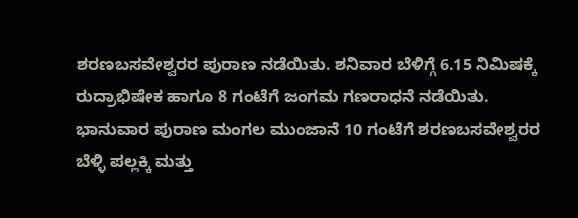ಶರಣಬಸವೇಶ್ವರರ ಪುರಾಣ ನಡೆಯಿತು. ಶನಿವಾರ ಬೆಳಿಗ್ಗೆ 6.15 ನಿಮಿಷಕ್ಕೆ ರುದ್ರಾಭಿಷೇಕ ಹಾಗೂ 8 ಗಂಟೆಗೆ ಜಂಗಮ ಗಣರಾಧನೆ ನಡೆಯಿತು. ಭಾನುವಾರ ಪುರಾಣ ಮಂಗಲ ಮುಂಜಾನೆ 10 ಗಂಟೆಗೆ ಶರಣಬಸವೇಶ್ವರರ ಬೆಳ್ಳಿ ಪಲ್ಲಕ್ಕಿ ಮತ್ತು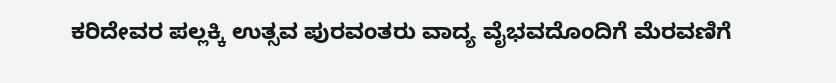ಕರಿದೇವರ ಪಲ್ಲಕ್ಕಿ ಉತ್ಸವ ಪುರವಂತರು ವಾದ್ಯ ವೈಭವದೊಂದಿಗೆ ಮೆರವಣಿಗೆ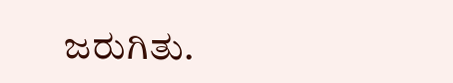ಜರುಗಿತು.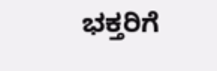ಭಕ್ತರಿಗೆ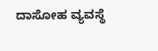ದಾಸೋಹ ವ್ಯವಸ್ಥೆ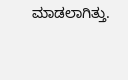ಮಾಡಲಾಗಿತ್ತು.